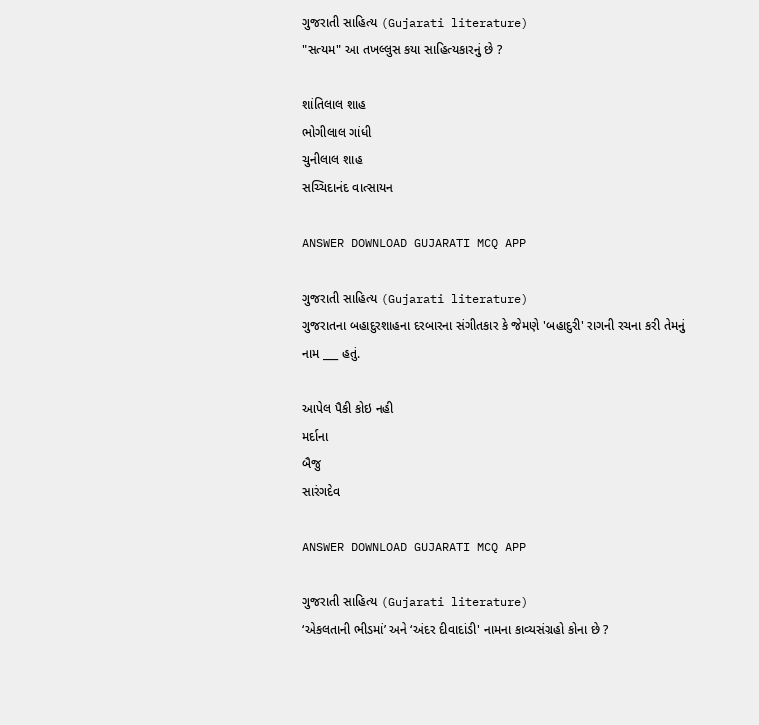ગુજરાતી સાહિત્ય (Gujarati literature)
"સત્યમ" આ તખલ્લુસ કયા સાહિત્યકારનું છે ?

શાંતિલાલ શાહ
ભોગીલાલ ગાંધી
ચુનીલાલ શાહ
સચ્ચિદાનંદ વાત્સાયન

ANSWER DOWNLOAD GUJARATI MCQ APP

ગુજરાતી સાહિત્ય (Gujarati literature)
ગુજરાતના બહાદુરશાહના દરબારના સંગીતકાર કે જેમણે 'બહાદુરી' રાગની રચના કરી તેમનું નામ ___ હતું.

આપેલ પૈકી કોઇ નહી
મર્દાના
બૈજુ
સારંગદેવ

ANSWER DOWNLOAD GUJARATI MCQ APP

ગુજરાતી સાહિત્ય (Gujarati literature)
‘એકલતાની ભીડમાં’ અને ‘અંદર દીવાદાંડી' નામના કાવ્યસંગ્રહો કોના છે ?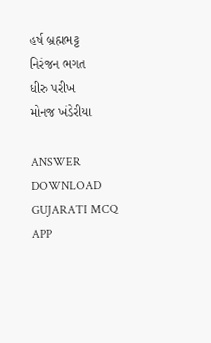હર્ષ બ્રહ્મભટ્ટ
નિરંજન ભગત
ધીરુ પરીખ
મોનજ ખંડેરીયા

ANSWER DOWNLOAD GUJARATI MCQ APP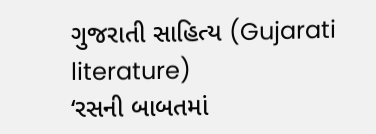ગુજરાતી સાહિત્ય (Gujarati literature)
‘રસની બાબતમાં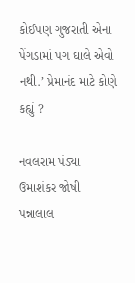કોઈપણ ગુજરાતી એના પેંગડામાં પગ ઘાલે એવો નથી.’ પ્રેમાનંદ માટે કોણે કહ્યું ?

નવલરામ પંડ્યા
ઉમાશંકર જોષી
પન્નાલાલ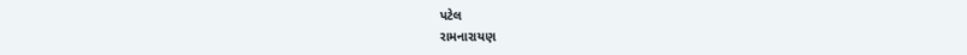પટેલ
રામનારાયણ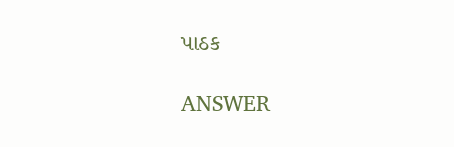પાઠક

ANSWER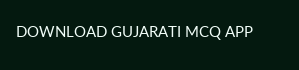DOWNLOAD GUJARATI MCQ APP